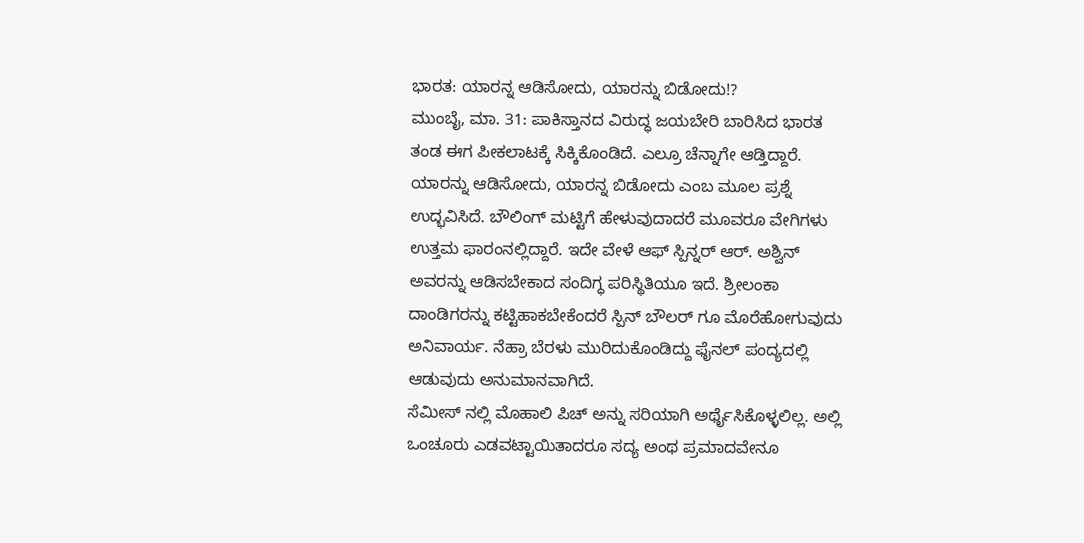ಭಾರತ: ಯಾರನ್ನ ಆಡಿಸೋದು, ಯಾರನ್ನು ಬಿಡೋದು!?
ಮುಂಬೈ, ಮಾ. 31: ಪಾಕಿಸ್ತಾನದ ವಿರುದ್ಧ ಜಯಬೇರಿ ಬಾರಿಸಿದ ಭಾರತ ತಂಡ ಈಗ ಪೀಕಲಾಟಕ್ಕೆ ಸಿಕ್ಕಿಕೊಂಡಿದೆ. ಎಲ್ರೂ ಚೆನ್ನಾಗೇ ಆಡ್ತಿದ್ದಾರೆ. ಯಾರನ್ನು ಆಡಿಸೋದು, ಯಾರನ್ನ ಬಿಡೋದು ಎಂಬ ಮೂಲ ಪ್ರಶ್ನೆ ಉದ್ಭವಿಸಿದೆ. ಬೌಲಿಂಗ್ ಮಟ್ಟಿಗೆ ಹೇಳುವುದಾದರೆ ಮೂವರೂ ವೇಗಿಗಳು ಉತ್ತಮ ಫಾರಂನಲ್ಲಿದ್ದಾರೆ. ಇದೇ ವೇಳೆ ಆಫ್ ಸ್ಪಿನ್ನರ್ ಆರ್. ಅಶ್ವಿನ್ ಅವರನ್ನು ಆಡಿಸಬೇಕಾದ ಸಂದಿಗ್ಧ ಪರಿಸ್ಥಿತಿಯೂ ಇದೆ. ಶ್ರೀಲಂಕಾ ದಾಂಡಿಗರನ್ನು ಕಟ್ಟಿಹಾಕಬೇಕೆಂದರೆ ಸ್ಪಿನ್ ಬೌಲರ್ ಗೂ ಮೊರೆಹೋಗುವುದು ಅನಿವಾರ್ಯ. ನೆಹ್ರಾ ಬೆರಳು ಮುರಿದುಕೊಂಡಿದ್ದು ಫೈನಲ್ ಪಂದ್ಯದಲ್ಲಿ ಆಡುವುದು ಅನುಮಾನವಾಗಿದೆ.
ಸೆಮೀಸ್ ನಲ್ಲಿ ಮೊಹಾಲಿ ಪಿಚ್ ಅನ್ನು ಸರಿಯಾಗಿ ಅರ್ಥೈಸಿಕೊಳ್ಳಲಿಲ್ಲ. ಅಲ್ಲಿ ಒಂಚೂರು ಎಡವಟ್ಟಾಯಿತಾದರೂ ಸದ್ಯ ಅಂಥ ಪ್ರಮಾದವೇನೂ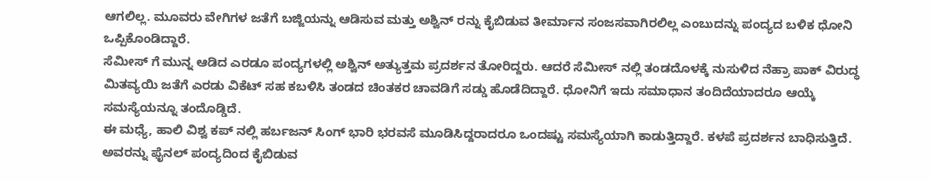ಆಗಲಿಲ್ಲ. ಮೂವರು ವೇಗಿಗಳ ಜತೆಗೆ ಬಜ್ಜಿಯನ್ನು ಆಡಿಸುವ ಮತ್ತು ಅಶ್ವಿನ್ ರನ್ನು ಕೈಬಿಡುವ ತೀರ್ಮಾನ ಸಂಜಸವಾಗಿರಲಿಲ್ಲ ಎಂಬುದನ್ನು ಪಂದ್ಯದ ಬಳಿಕ ಧೋನಿ ಒಪ್ಪಿಕೊಂಡಿದ್ದಾರೆ.
ಸೆಮೀಸ್ ಗೆ ಮುನ್ನ ಆಡಿದ ಎರಡೂ ಪಂದ್ಯಗಳಲ್ಲಿ ಅಶ್ವಿನ್ ಅತ್ಯುತ್ತಮ ಪ್ರದರ್ಶನ ತೋರಿದ್ದರು. ಆದರೆ ಸೆಮೀಸ್ ನಲ್ಲಿ ತಂಡದೊಳಕ್ಕೆ ನುಸುಳಿದ ನೆಹ್ರಾ ಪಾಕ್ ವಿರುದ್ಧ ಮಿತವ್ಯಯಿ ಜತೆಗೆ ಎರಡು ವಿಕೆಟ್ ಸಹ ಕಬಳಿಸಿ ತಂಡದ ಚಿಂತಕರ ಚಾವಡಿಗೆ ಸಡ್ಡು ಹೊಡೆದಿದ್ದಾರೆ. ಧೋನಿಗೆ ಇದು ಸಮಾಧಾನ ತಂದಿದೆಯಾದರೂ ಆಯ್ಕೆ ಸಮಸ್ಯೆಯನ್ನೂ ತಂದೊಡ್ಡಿದೆ.
ಈ ಮಧ್ಯೆ, ಹಾಲಿ ವಿಶ್ವ ಕಪ್ ನಲ್ಲಿ ಹರ್ಬಜನ್ ಸಿಂಗ್ ಭಾರಿ ಭರವಸೆ ಮೂಡಿಸಿದ್ದರಾದರೂ ಒಂದಷ್ಟು ಸಮಸ್ಯೆಯಾಗಿ ಕಾಡುತ್ತಿದ್ದಾರೆ. ಕಳಪೆ ಪ್ರದರ್ಶನ ಬಾಧಿಸುತ್ತಿದೆ. ಅವರನ್ನು ಫೈನಲ್ ಪಂದ್ಯದಿಂದ ಕೈಬಿಡುವ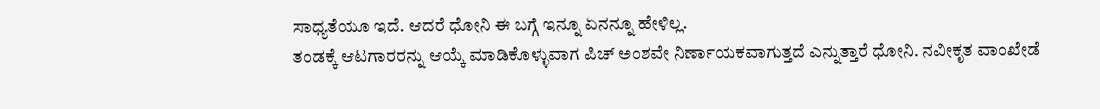ಸಾಧ್ಯತೆಯೂ ಇದೆ. ಆದರೆ ಧೋನಿ ಈ ಬಗ್ಗೆ ಇನ್ನೂ ಏನನ್ನೂ ಹೇಳಿಲ್ಲ.
ತಂಡಕ್ಕೆ ಆಟಗಾರರನ್ನು ಆಯ್ಕೆ ಮಾಡಿಕೊಳ್ಳುವಾಗ ಪಿಚ್ ಅಂಶವೇ ನಿರ್ಣಾಯಕವಾಗುತ್ತದೆ ಎನ್ನುತ್ತಾರೆ ಧೋನಿ. ನವೀಕೃತ ವಾಂಖೇಡೆ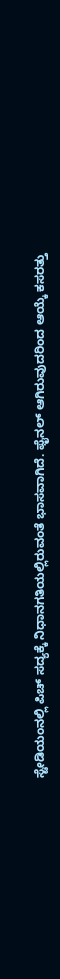ಸ್ಟೇಡಿಯಂನಲ್ಲಿ ಪಿಚ್ ಸದ್ಯಕ್ಕೆ ನಿಧಾನಗತಿಯಲ್ಲಿರುವಂತೆ ಭಾಸವಾಗಿದೆ. ಫೈನಲ್ ಆಗಿರುವುದರಿಂದ ಆಯ್ಕೆ ಕಸರತ್ತು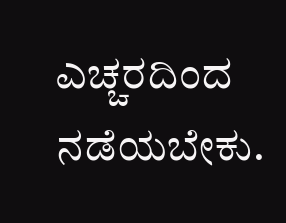ಎಚ್ಚರದಿಂದ ನಡೆಯಬೇಕು.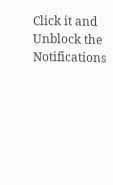Click it and Unblock the Notifications